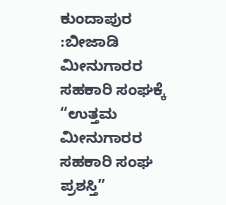ಕುಂದಾಪುರ :ಬೀಜಾಡಿ ಮೀನುಗಾರರ ಸಹಕಾರಿ ಸಂಘಕ್ಕೆ “ಉತ್ತಮ ಮೀನುಗಾರರ ಸಹಕಾರಿ ಸಂಘ ಪ್ರಶಸ್ತಿ”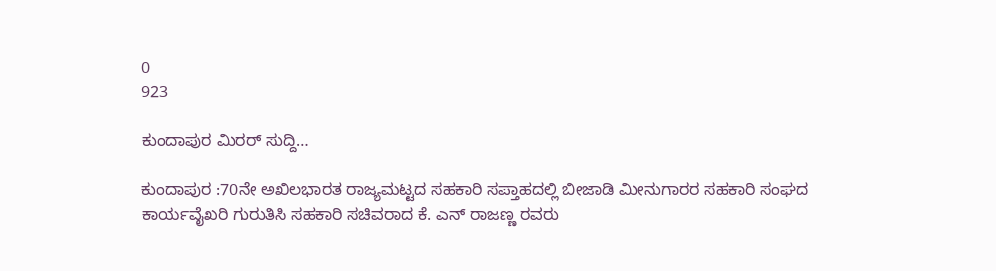0
923

ಕುಂದಾಪುರ ಮಿರರ್ ಸುದ್ದಿ…

ಕುಂದಾಪುರ :70ನೇ ಅಖಿಲಭಾರತ ರಾಜ್ಯಮಟ್ಟದ ಸಹಕಾರಿ ಸಪ್ತಾಹದಲ್ಲಿ ಬೀಜಾಡಿ ಮೀನುಗಾರರ ಸಹಕಾರಿ ಸಂಘದ ಕಾರ್ಯವೈಖರಿ ಗುರುತಿಸಿ ಸಹಕಾರಿ ಸಚಿವರಾದ ಕೆ. ಎನ್ ರಾಜಣ್ಣ ರವರು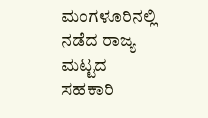ಮಂಗಳೂರಿನಲ್ಲಿ ನಡೆದ ರಾಜ್ಯ ಮಟ್ಟದ ಸಹಕಾರಿ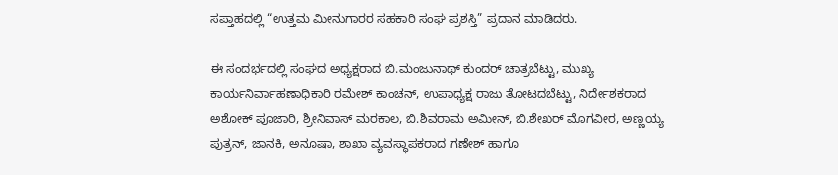ಸಪ್ತಾಹದಲ್ಲಿ “ಉತ್ತಮ ಮೀನುಗಾರರ ಸಹಕಾರಿ ಸಂಘ ಪ್ರಶಸ್ತಿ” ಪ್ರದಾನ ಮಾಡಿದರು.

ಈ ಸಂದರ್ಭದಲ್ಲಿ ಸಂಘದ ಅಧ್ಯಕ್ಷರಾದ ಬಿ.ಮಂಜುನಾಥ್ ಕುಂದರ್ ಚಾತ್ರಬೆಟ್ಟು, ಮುಖ್ಯ ಕಾರ್ಯನಿರ್ವಾಹಣಾಧಿಕಾರಿ ರಮೇಶ್ ಕಾಂಚನ್, ಉಪಾಧ್ಯಕ್ಷ ರಾಜು ತೋಟದಬೆಟ್ಟು, ನಿರ್ದೇಶಕರಾದ ಅಶೋಕ್ ಪೂಜಾರಿ, ಶ್ರೀನಿವಾಸ್ ಮರಕಾಲ, ಬಿ.ಶಿವರಾಮ ಅಮೀನ್, ಬಿ.ಶೇಖರ್ ಮೊಗವೀರ, ಅಣ್ಣಯ್ಯ ಪುತ್ರನ್, ಜಾನಕಿ, ಅನೂಷಾ, ಶಾಖಾ ವ್ಯವಸ್ಥಾಪಕರಾದ ಗಣೇಶ್ ಹಾಗೂ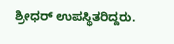ಶ್ರೀಧರ್ ಉಪಸ್ಥಿತರಿದ್ದರು.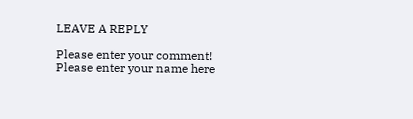LEAVE A REPLY

Please enter your comment!
Please enter your name here